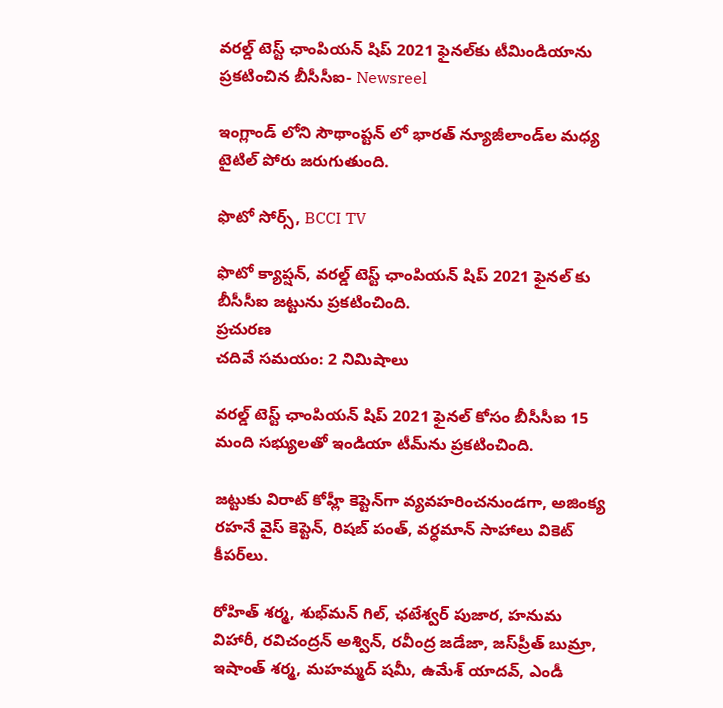వరల్డ్ టెస్ట్ ఛాంపియన్ షిప్ 2021 ఫైనల్‌కు టీమిండియాను ప్రకటించిన బీసీసీఐ- Newsreel

ఇంగ్లాండ్ లోని సౌథాంప్టన్ ‌లో భారత్ న్యూజీలాండ్‌ల మధ్య టైటిల్ పోరు జరుగుతుంది.

ఫొటో సోర్స్, BCCI TV

ఫొటో క్యాప్షన్, వరల్డ్ టెస్ట్ ఛాంపియన్ షిప్ 2021 ఫైనల్ కు బీసీసీఐ జట్టును ప్రకటించింది.
ప్రచురణ
చదివే సమయం: 2 నిమిషాలు

వరల్డ్ టెస్ట్ ఛాంపియన్ షిప్ 2021 ఫైనల్ కోసం బీసీసీఐ 15 మంది సభ్యులతో ఇండియా టీమ్‌ను ప్రకటించింది.

జట్టుకు విరాట్ కోహ్లీ కెప్టెన్‌గా వ్యవహరించనుండగా, అజింక్య రహనే వైస్ కెప్టెన్‌, రిషబ్ పంత్, వర్ధమాన్ సాహాలు వికెట్ కీపర్‌లు.

రోహిత్ శర్మ, శుభ్‌మన్ గిల్, ఛటేశ్వర్ పుజార, హనుమ విహారీ, రవిచంద్రన్ అశ్విన్, రవీంద్ర జడేజా, జస్‌ప్రీత్ బుమ్రా, ఇషాంత్ శర్మ, మహమ్మద్ షమీ, ఉమేశ్ యాదవ్, ఎండీ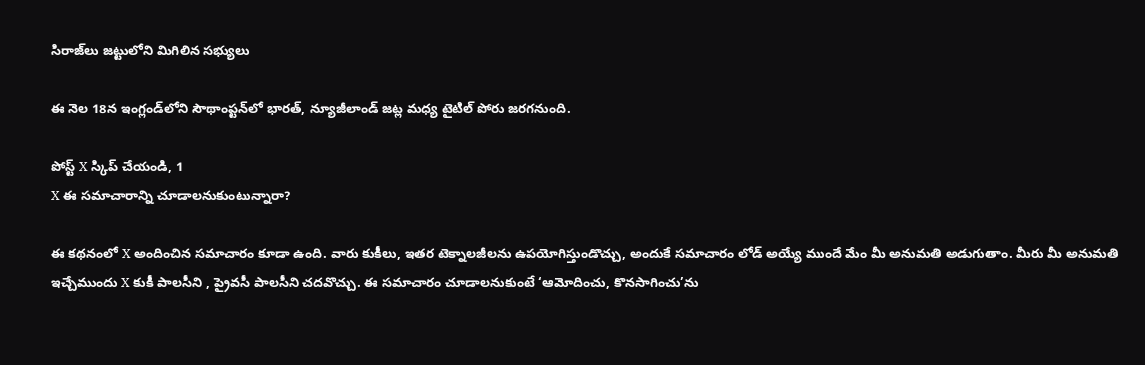సిరాజ్‌లు జట్టులోని మిగిలిన సభ్యులు

ఈ నెల 18న ఇంగ్లండ్‌లోని సౌథాంప్టన్‌లో భారత్, న్యూజీలాండ్ జట్ల మధ్య టైటిల్ పోరు జరగనుంది.

పోస్ట్‌ X స్కిప్ చేయండి, 1
X ఈ సమాచారాన్ని చూడాలనుకుంటున్నారా?

ఈ కథనంలో X అందించిన సమాచారం కూడా ఉంది. వారు కుకీలు, ఇతర టెక్నాలజీలను ఉపయోగిస్తుండొచ్చు, అందుకే సమాచారం లోడ్ అయ్యే ముందే మేం మీ అనుమతి అడుగుతాం. మీరు మీ అనుమతి ఇచ్చేముందు X కుకీ పాలసీని , ప్రైవసీ పాలసీని చదవొచ్చు. ఈ సమాచారం చూడాలనుకుంటే ‘ఆమోదించు, కొనసాగించు’ను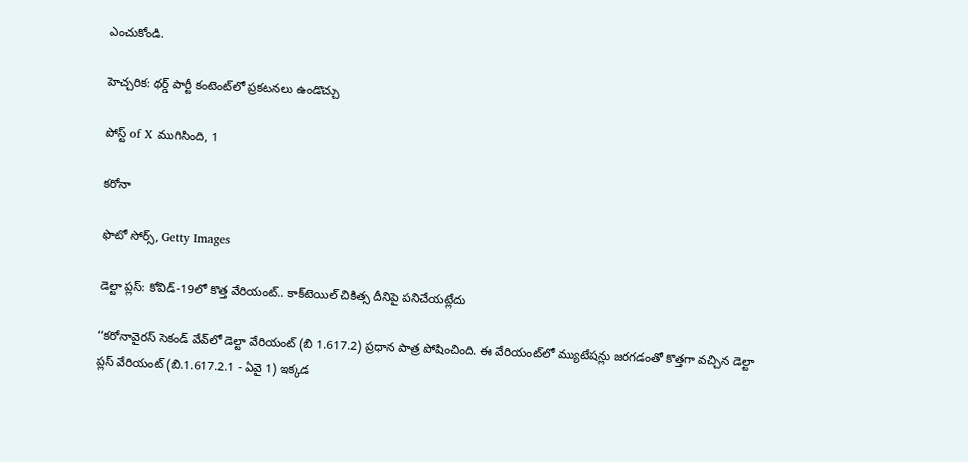ఎంచుకోండి.

హెచ్చరిక: థర్డ్ పార్టీ కంటెంట్‌లో ప్రకటనలు ఉండొచ్చు

పోస్ట్ of X ముగిసింది, 1

కరోనా

ఫొటో సోర్స్, Getty Images

డెల్టా ప్లస్: కోవిడ్-19లో కొత్త వేరియంట్.. కాక్‌టెయిల్ చికిత్స దీనిపై పనిచేయట్లేదు

‘‘కరోనావైరస్ సెకండ్ వేవ్‌లో డెల్టా వేరియంట్ (బి 1.617.2) ప్రధాన పాత్ర పోషించింది. ఈ వేరియంట్‌లో మ్యుటేషన్లు జరగడంతో కొత్తగా వచ్చిన డెల్టా ప్లస్ వేరియంట్‌ (బి.1.617.2.1 - ఏవై 1) ఇక్కడ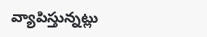వ్యాపిస్తున్నట్లు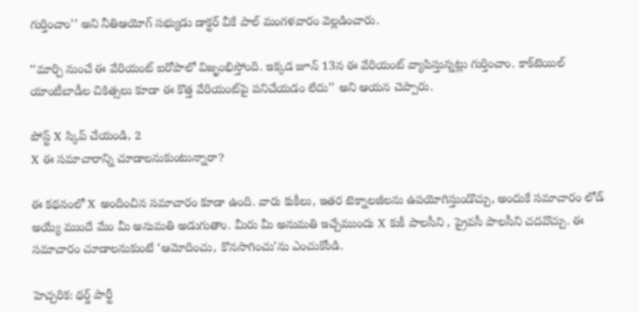గుర్తించాం’’ అని నీతిఆయోగ్ సభ్యుడు డాక్టర్ వీకే పాల్ మంగళవారం వెల్లడించారు.

‘‘మార్చి నుంచే ఈ వేరియంట్ ఐరోపాలో విజృంభిస్తోంది. ఇక్కడ జూన్ 13న ఈ వేరియంట్ వ్యాపిస్తున్నట్లు గుర్తించాం. కాక్‌టెయిల్ యాంటీబాడీల చికిత్సలు కూడా ఈ కొత్త వేరియంట్‌పై పనిచేయడం లేదు’’ అని ఆయన చెప్పారు.

పోస్ట్‌ X స్కిప్ చేయండి, 2
X ఈ సమాచారాన్ని చూడాలనుకుంటున్నారా?

ఈ కథనంలో X అందించిన సమాచారం కూడా ఉంది. వారు కుకీలు, ఇతర టెక్నాలజీలను ఉపయోగిస్తుండొచ్చు, అందుకే సమాచారం లోడ్ అయ్యే ముందే మేం మీ అనుమతి అడుగుతాం. మీరు మీ అనుమతి ఇచ్చేముందు X కుకీ పాలసీని , ప్రైవసీ పాలసీని చదవొచ్చు. ఈ సమాచారం చూడాలనుకుంటే ‘ఆమోదించు, కొనసాగించు’ను ఎంచుకోండి.

హెచ్చరిక: థర్డ్ పార్టీ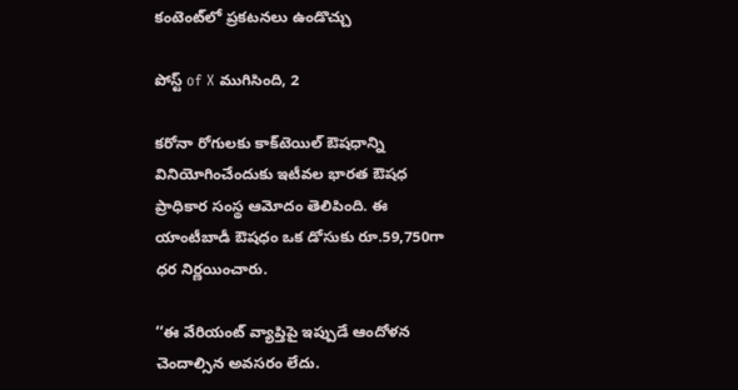కంటెంట్‌లో ప్రకటనలు ఉండొచ్చు

పోస్ట్ of X ముగిసింది, 2

కరోనా రోగులకు కాక్‌టెయిల్ ఔషధాన్ని వినియోగించేందుకు ఇటీవల భారత ఔషధ ప్రాధికార సంస్థ ఆమోదం తెలిపింది. ఈ యాంటీబాడీ ఔషధం ఒక డోసుకు రూ.59,750గా ధర నిర్ణయించారు.

‘‘ఈ వేరియంట్‌ వ్యాప్తిపై ఇప్పుడే ఆందోళన చెందాల్సిన అవసరం లేదు.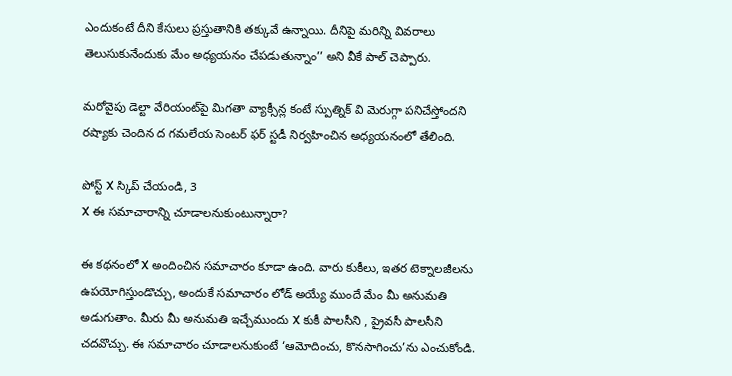ఎందుకంటే దీని కేసులు ప్రస్తుతానికి తక్కువే ఉన్నాయి. దీనిపై మరిన్ని వివరాలు తెలుసుకునేందుకు మేం అధ్యయనం చేపడుతున్నాం’’ అని వీకే పాల్ చెప్పారు.

మరోవైపు డెల్టా వేరియంట్‌పై మిగతా వ్యాక్సీన్ల కంటే స్పుత్నిక్ వి మెరుగ్గా పనిచేస్తోందని రష్యాకు చెందిన ద గమలేయ సెంటర్ ఫర్ స్టడీ నిర్వహించిన అధ్యయనంలో తేలింది.

పోస్ట్‌ X స్కిప్ చేయండి, 3
X ఈ సమాచారాన్ని చూడాలనుకుంటున్నారా?

ఈ కథనంలో X అందించిన సమాచారం కూడా ఉంది. వారు కుకీలు, ఇతర టెక్నాలజీలను ఉపయోగిస్తుండొచ్చు, అందుకే సమాచారం లోడ్ అయ్యే ముందే మేం మీ అనుమతి అడుగుతాం. మీరు మీ అనుమతి ఇచ్చేముందు X కుకీ పాలసీని , ప్రైవసీ పాలసీని చదవొచ్చు. ఈ సమాచారం చూడాలనుకుంటే ‘ఆమోదించు, కొనసాగించు’ను ఎంచుకోండి.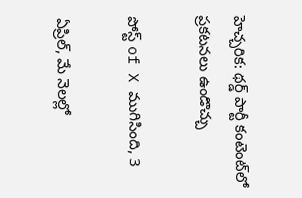హెచ్చరిక: థర్డ్ పార్టీ కంటెంట్‌లో ప్రకటనలు ఉండొచ్చు

పోస్ట్ of X ముగిసింది, 3

ఏప్రిల్, మే నెలల్లో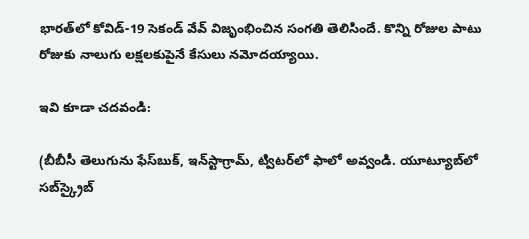భారత్‌లో కోవిడ్-19 సెకండ్ వేవ్ విజృంభించిన సంగతి తెలిసిందే. కొన్ని రోజుల పాటు రోజుకు నాలుగు లక్షలకుపైనే కేసులు నమోదయ్యాయి.

ఇవి కూడా చదవండి:

(బీబీసీ తెలుగును ఫేస్‌బుక్, ఇన్‌స్టాగ్రామ్‌, ట్విటర్‌లో ఫాలో అవ్వండి. యూట్యూబ్‌లో సబ్‌స్క్రైబ్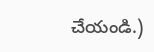చేయండి.)